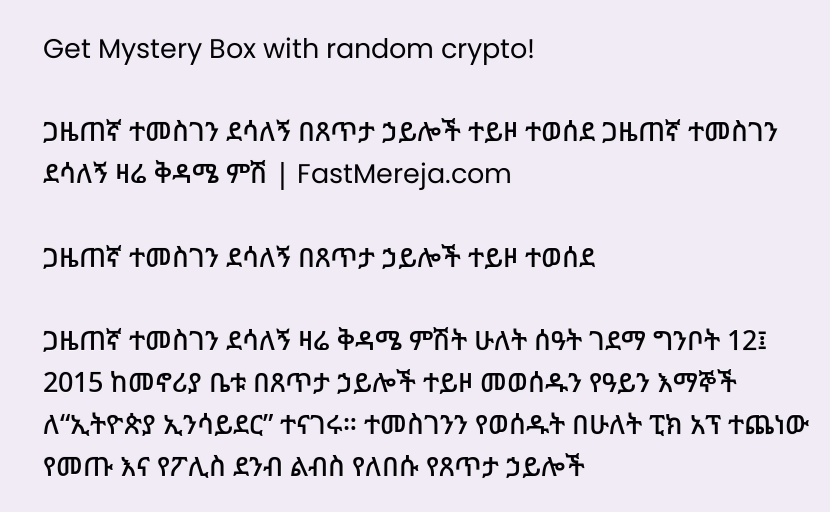Get Mystery Box with random crypto!

ጋዜጠኛ ተመስገን ደሳለኝ በጸጥታ ኃይሎች ተይዞ ተወሰደ ጋዜጠኛ ተመስገን ደሳለኝ ዛሬ ቅዳሜ ምሽ | FastMereja.com

ጋዜጠኛ ተመስገን ደሳለኝ በጸጥታ ኃይሎች ተይዞ ተወሰደ

ጋዜጠኛ ተመስገን ደሳለኝ ዛሬ ቅዳሜ ምሽት ሁለት ሰዓት ገደማ ግንቦት 12፤ 2015 ከመኖሪያ ቤቱ በጸጥታ ኃይሎች ተይዞ መወሰዱን የዓይን እማኞች ለ“ኢትዮጵያ ኢንሳይደር” ተናገሩ። ተመስገንን የወሰዱት በሁለት ፒክ አፕ ተጨነው የመጡ እና የፖሊስ ደንብ ልብስ የለበሱ የጸጥታ ኃይሎች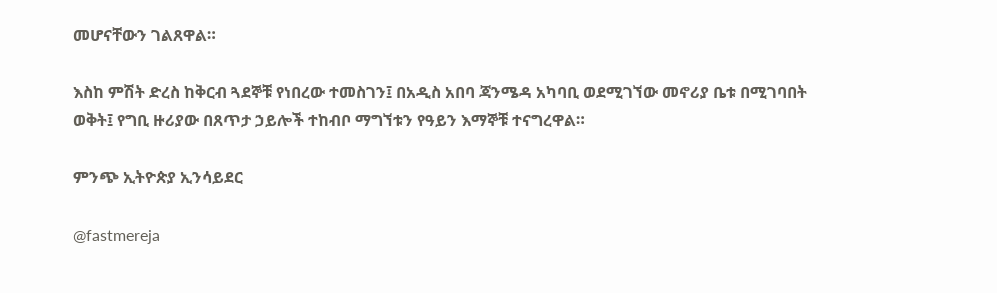መሆናቸውን ገልጸዋል።

እስከ ምሽት ድረስ ከቅርብ ጓደኞቹ የነበረው ተመስገን፤ በአዲስ አበባ ጃንሜዳ አካባቢ ወደሚገኘው መኖሪያ ቤቱ በሚገባበት ወቅት፤ የግቢ ዙሪያው በጸጥታ ኃይሎች ተከብቦ ማግኘቱን የዓይን እማኞቹ ተናግረዋል።

ምንጭ ኢትዮጵያ ኢንሳይደር

@fastmereja